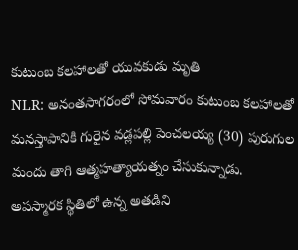కుటుంబ కలహాలతో యువకుడు మృతి
NLR: అనంతసాగరంలో సోమవారం కుటుంబ కలహాలతో మనస్తాపానికి గురైన వడ్లపల్లి పెంచలయ్య (30) పురుగుల మందు తాగి ఆత్మహత్యాయత్నం చేసుకున్నాడు. అపస్మారక స్థితిలో ఉన్న అతడిని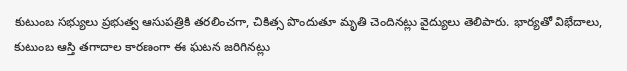కుటుంబ సభ్యులు ప్రభుత్వ ఆసుపత్రికి తరలించగా, చికిత్స పొందుతూ మృతి చెందినట్లు వైద్యులు తెలిపారు. భార్యతో విభేదాలు, కుటుంబ ఆస్తి తగాదాల కారణంగా ఈ ఘటన జరిగినట్లు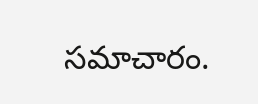సమాచారం.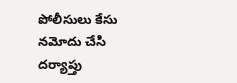పోలీసులు కేసు నమోదు చేసి దర్యాప్తు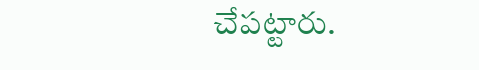చేపట్టారు.